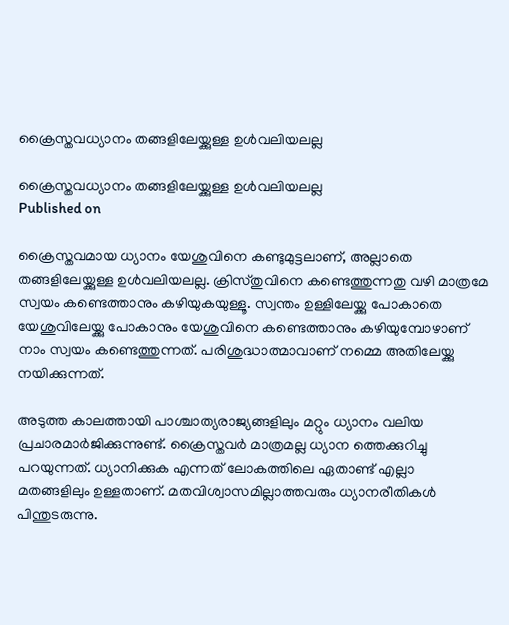ക്രൈസ്തവധ്യാനം തങ്ങളിലേയ്ക്കുള്ള ഉള്‍വലിയലല്ല

ക്രൈസ്തവധ്യാനം തങ്ങളിലേയ്ക്കുള്ള ഉള്‍വലിയലല്ല
Published on

ക്രൈസ്തവമായ ധ്യാനം യേശുവിനെ കണ്ടുമുട്ടലാണ്, അല്ലാതെ തങ്ങളിലേയ്ക്കുള്ള ഉള്‍വലിയലല്ല. ക്രിസ്തുവിനെ കണ്ടെത്തുന്നതു വഴി മാത്രമേ സ്വയം കണ്ടെത്താനും കഴിയുകയുള്ളൂ. സ്വന്തം ഉള്ളിലേയ്ക്കു പോകാതെ യേശുവിലേയ്ക്കു പോകാനും യേശുവിനെ കണ്ടെത്താനും കഴിയുമ്പോഴാണ് നാം സ്വയം കണ്ടെത്തുന്നത്. പരിശുദ്ധാത്മാവാണ് നമ്മെ അതിലേയ്ക്കു നയിക്കുന്നത്.

അടുത്ത കാലത്തായി പാശ്ചാത്യരാജ്യങ്ങളിലും മറ്റും ധ്യാനം വലിയ പ്രചാരമാര്‍ജിക്കുന്നുണ്ട്. ക്രൈസ്തവര്‍ മാത്രമല്ല ധ്യാന ത്തെക്കുറിച്ചു പറയുന്നത്. ധ്യാനിക്കുക എന്നത് ലോകത്തിലെ ഏതാണ്ട് എല്ലാ മതങ്ങളിലും ഉള്ളതാണ്. മതവിശ്വാസമില്ലാത്തവരും ധ്യാനരീതികള്‍ പിന്തുടരുന്നു.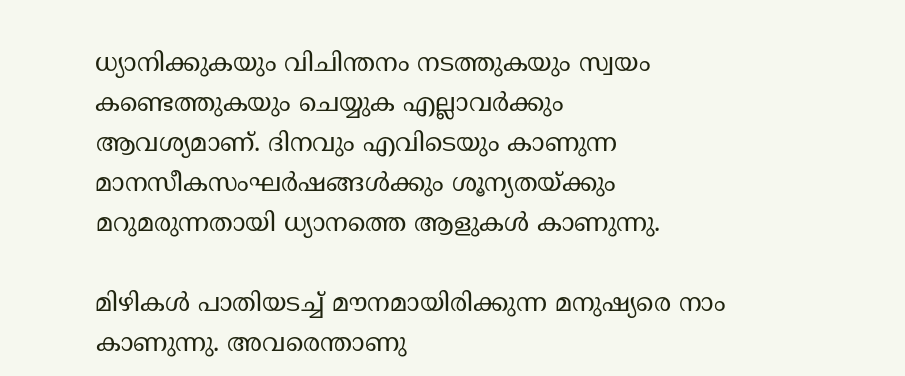ധ്യാനിക്കുകയും വിചിന്തനം നടത്തുകയും സ്വയം കണ്ടെത്തുകയും ചെയ്യുക എല്ലാവര്‍ക്കും ആവശ്യമാണ്. ദിനവും എവിടെയും കാണുന്ന മാനസീകസംഘര്‍ഷങ്ങള്‍ക്കും ശൂന്യതയ്ക്കും മറുമരുന്നതായി ധ്യാനത്തെ ആളുകള്‍ കാണുന്നു.

മിഴികള്‍ പാതിയടച്ച് മൗനമായിരിക്കുന്ന മനുഷ്യരെ നാം കാണുന്നു. അവരെന്താണു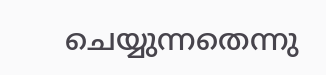ചെയ്യുന്നതെന്നു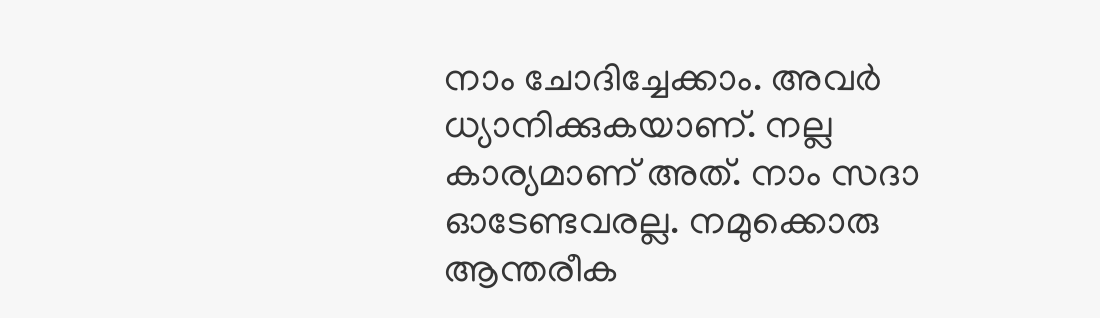നാം ചോദിച്ചേക്കാം. അവര്‍ ധ്യാനിക്കുകയാണ്. നല്ല കാര്യമാണ് അത്. നാം സദാ ഓടേണ്ടവരല്ല. നമുക്കൊരു ആന്തരീക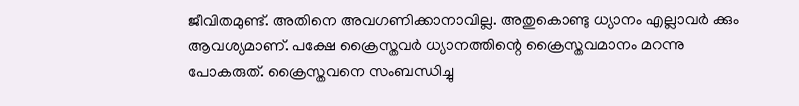ജീവിതമുണ്ട്. അതിനെ അവഗണിക്കാനാവില്ല. അതുകൊണ്ടു ധ്യാനം എല്ലാവര്‍ ക്കും ആവശ്യമാണ്. പക്ഷേ ക്രൈസ്തവര്‍ ധ്യാനത്തിന്റെ ക്രൈസ്തവമാനം മറന്നു പോകരുത്. ക്രൈസ്തവനെ സംബന്ധിച്ചു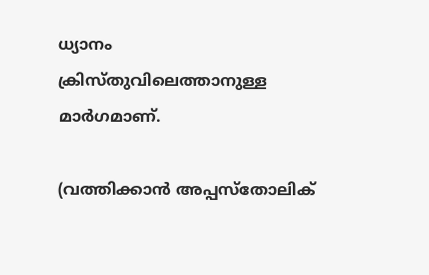ധ്യാനം ക്രിസ്തുവിലെത്താനുള്ള മാര്‍ഗമാണ്.

(വത്തിക്കാന്‍ അപ്പസ്‌തോലിക്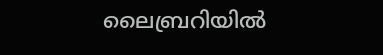ലൈബ്രറിയില്‍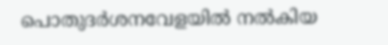പൊതുദര്‍ശനവേളയില്‍ നല്‍കിയ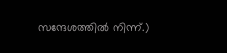സന്ദേശത്തില്‍ നിന്ന്.)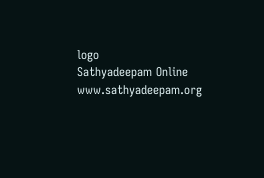logo
Sathyadeepam Online
www.sathyadeepam.org